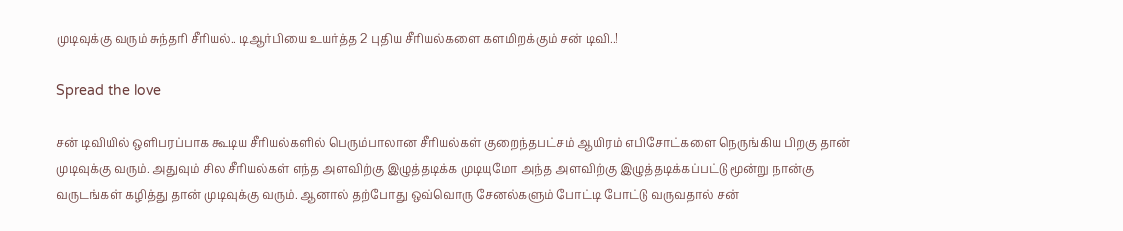முடிவுக்கு வரும் சுந்தரி சீரியல்.. டிஆர்பியை உயர்த்த 2 புதிய சீரியல்களை களமிறக்கும் சன் டிவி..!

Spread the love

சன் டிவியில் ஒளிபரப்பாக கூடிய சீரியல்களில் பெரும்பாலான சீரியல்கள் குறைந்தபட்சம் ஆயிரம் எபிசோட்களை நெருங்கிய பிறகு தான் முடிவுக்கு வரும். அதுவும் சில சீரியல்கள் எந்த அளவிற்கு இழுத்தடிக்க முடியுமோ அந்த அளவிற்கு இழுத்தடிக்கப்பட்டு மூன்று நான்கு வருடங்கள் கழித்து தான் முடிவுக்கு வரும். ஆனால் தற்போது ஒவ்வொரு சேனல்களும் போட்டி போட்டு வருவதால் சன்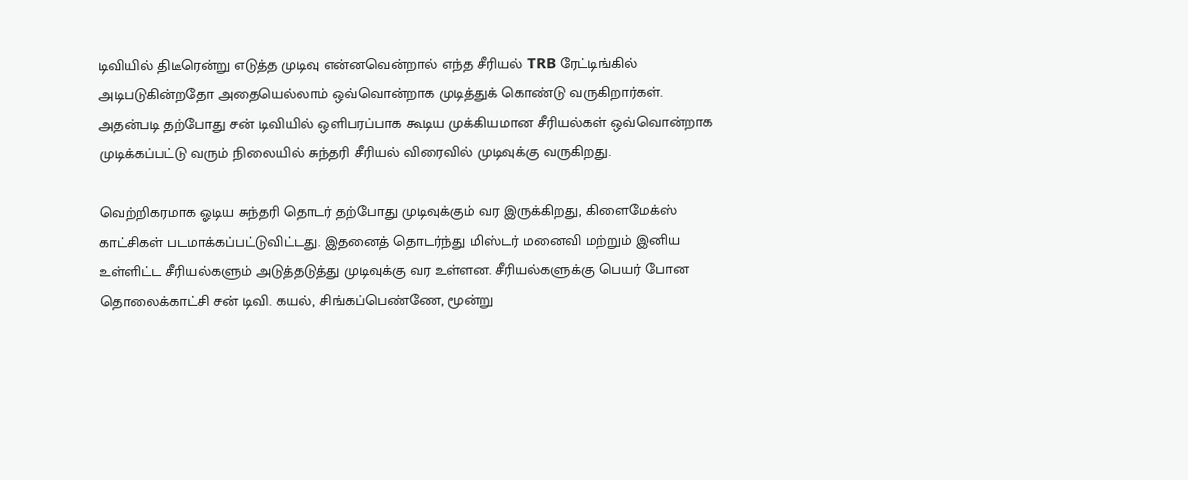டிவியில் திடீரென்று எடுத்த முடிவு என்னவென்றால் எந்த சீரியல் TRB ரேட்டிங்கில் அடிபடுகின்றதோ அதையெல்லாம் ஒவ்வொன்றாக முடித்துக் கொண்டு வருகிறார்கள். அதன்படி தற்போது சன் டிவியில் ஒளிபரப்பாக கூடிய முக்கியமான சீரியல்கள் ஒவ்வொன்றாக முடிக்கப்பட்டு வரும் நிலையில் சுந்தரி சீரியல் விரைவில் முடிவுக்கு வருகிறது.

வெற்றிகரமாக ஓடிய சுந்தரி தொடர் தற்போது முடிவுக்கும் வர இருக்கிறது, கிளைமேக்ஸ் காட்சிகள் படமாக்கப்பட்டுவிட்டது. இதனைத் தொடர்ந்து மிஸ்டர் மனைவி மற்றும் இனிய உள்ளிட்ட சீரியல்களும் அடுத்தடுத்து முடிவுக்கு வர உள்ளன. சீரியல்களுக்கு பெயர் போன தொலைக்காட்சி சன் டிவி. கயல், சிங்கப்பெண்ணே, மூன்று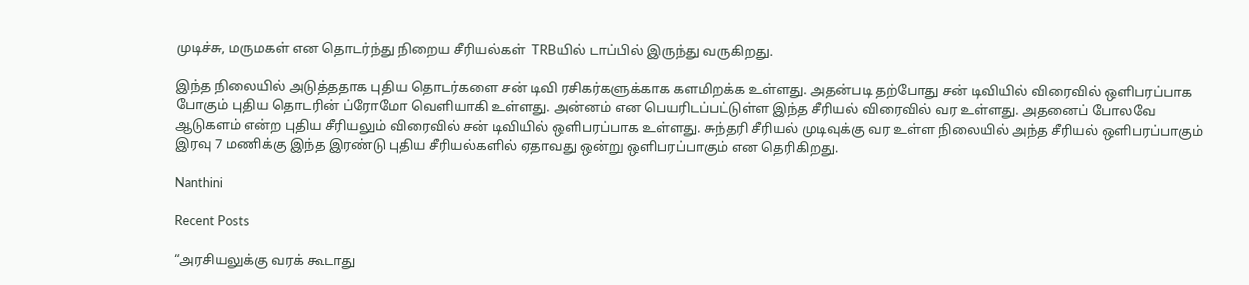முடிச்சு, மருமகள் என தொடர்ந்து நிறைய சீரியல்கள்  TRBயில் டாப்பில் இருந்து வருகிறது.

இந்த நிலையில் அடுத்ததாக புதிய தொடர்களை சன் டிவி ரசிகர்களுக்காக களமிறக்க உள்ளது. அதன்படி தற்போது சன் டிவியில் விரைவில் ஒளிபரப்பாக போகும் புதிய தொடரின் ப்ரோமோ வெளியாகி உள்ளது. அன்னம் என பெயரிடப்பட்டுள்ள இந்த சீரியல் விரைவில் வர உள்ளது. அதனைப் போலவே ஆடுகளம் என்ற புதிய சீரியலும் விரைவில் சன் டிவியில் ஒளிபரப்பாக உள்ளது. சுந்தரி சீரியல் முடிவுக்கு வர உள்ள நிலையில் அந்த சீரியல் ஒளிபரப்பாகும் இரவு 7 மணிக்கு இந்த இரண்டு புதிய சீரியல்களில் ஏதாவது ஒன்று ஒளிபரப்பாகும் என தெரிகிறது.

Nanthini

Recent Posts

“அரசியலுக்கு வரக் கூடாது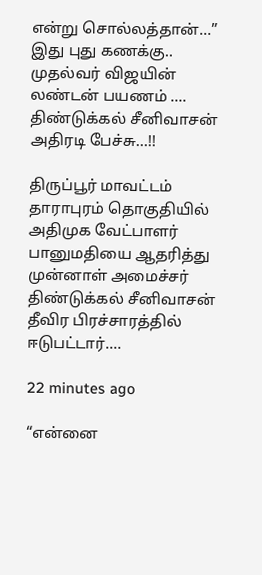என்று சொல்லத்தான்…” இது புது கணக்கு.. முதல்வர் விஜயின் லண்டன் பயணம் …. திண்டுக்கல் சீனிவாசன் அதிரடி பேச்சு…!!

திருப்பூர் மாவட்டம் தாராபுரம் தொகுதியில் அதிமுக வேட்பாளர் பானுமதியை ஆதரித்து முன்னாள் அமைச்சர் திண்டுக்கல் சீனிவாசன் தீவிர பிரச்சாரத்தில் ஈடுபட்டார்.…

22 minutes ago

“என்னை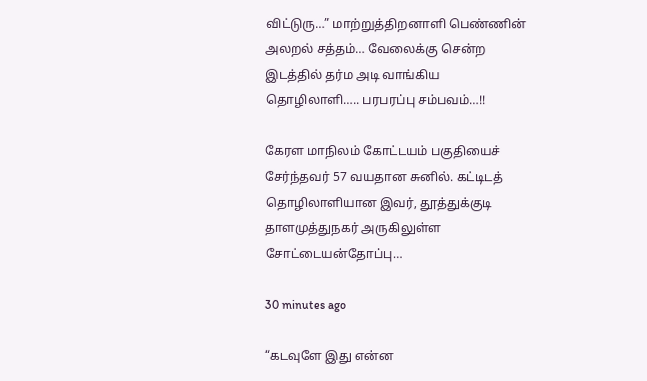விட்டுரு…” மாற்றுத்திறனாளி பெண்ணின் அலறல் சத்தம்… வேலைக்கு சென்ற இடத்தில் தர்ம அடி வாங்கிய தொழிலாளி….. பரபரப்பு சம்பவம்…!!

கேரள மாநிலம் கோட்டயம் பகுதியைச் சேர்ந்தவர் 57 வயதான சுனில். கட்டிடத் தொழிலாளியான இவர், தூத்துக்குடி தாளமுத்துநகர் அருகிலுள்ள சோட்டையன்தோப்பு…

30 minutes ago

“கடவுளே இது என்ன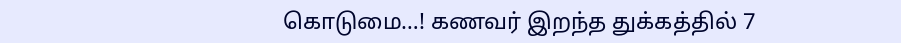கொடுமை…! கணவர் இறந்த துக்கத்தில் 7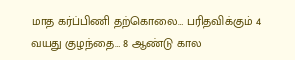மாத கர்ப்பிணி தற்கொலை… பரிதவிக்கும் 4 வயது குழந்தை… 8 ஆண்டு கால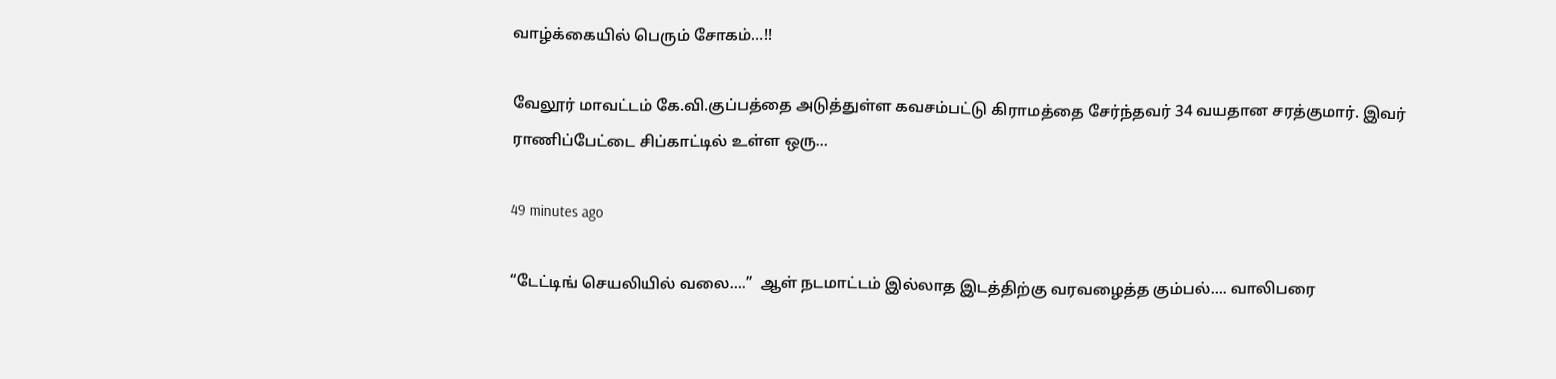வாழ்க்கையில் பெரும் சோகம்…!!

வேலூர் மாவட்டம் கே.வி.குப்பத்தை அடுத்துள்ள கவசம்பட்டு கிராமத்தை சேர்ந்தவர் 34 வயதான சரத்குமார். இவர் ராணிப்பேட்டை சிப்காட்டில் உள்ள ஒரு…

49 minutes ago

“டேட்டிங் செயலியில் வலை….”  ஆள் நடமாட்டம் இல்லாத இடத்திற்கு வரவழைத்த கும்பல்…. வாலிபரை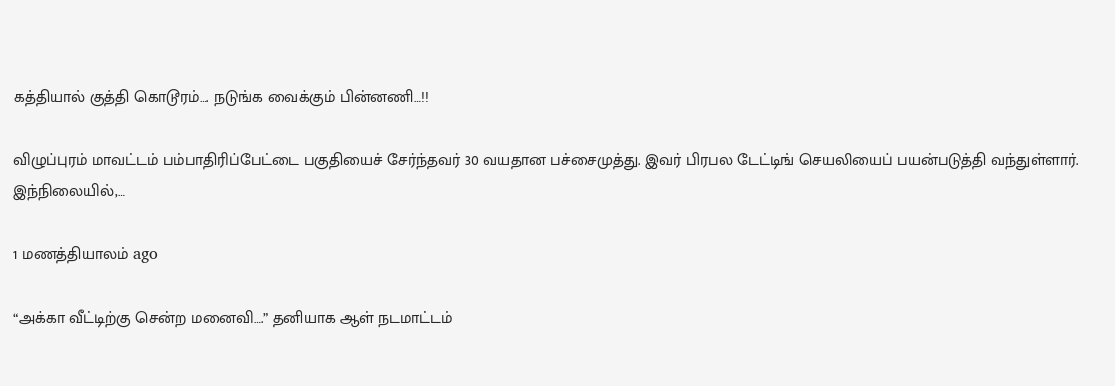கத்தியால் குத்தி கொடூரம்…. நடுங்க வைக்கும் பின்னணி…!!

விழுப்புரம் மாவட்டம் பம்பாதிரிப்பேட்டை பகுதியைச் சேர்ந்தவர் 30 வயதான பச்சைமுத்து. இவர் பிரபல டேட்டிங் செயலியைப் பயன்படுத்தி வந்துள்ளார். இந்நிலையில்,…

1 மணத்தியாலம் ago

“அக்கா வீட்டிற்கு சென்ற மனைவி….” தனியாக ஆள் நடமாட்டம்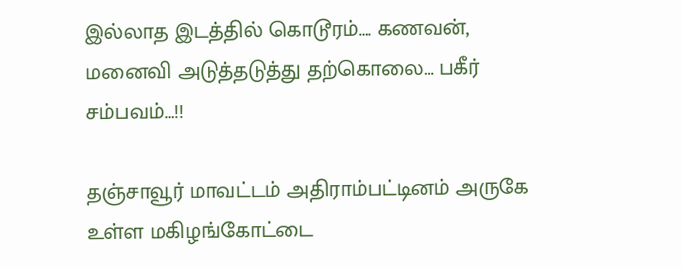இல்லாத இடத்தில் கொடூரம்…. கணவன், மனைவி அடுத்தடுத்து தற்கொலை… பகீர் சம்பவம்…!!

தஞ்சாவூர் மாவட்டம் அதிராம்பட்டினம் அருகே உள்ள மகிழங்கோட்டை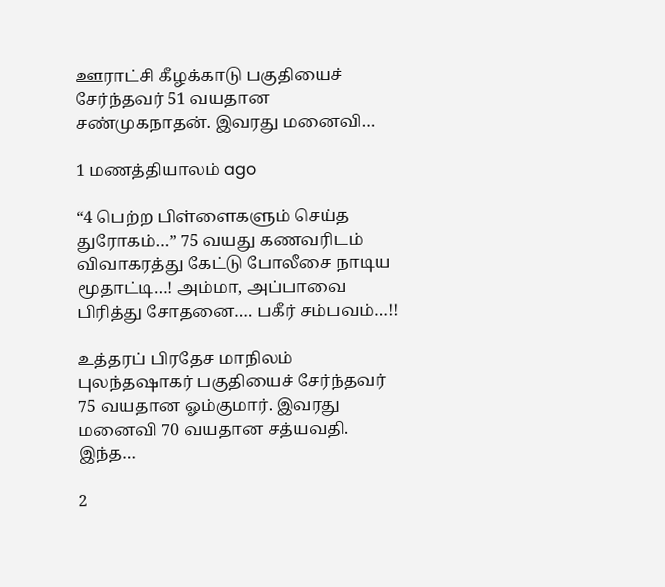ஊராட்சி கீழக்காடு பகுதியைச் சேர்ந்தவர் 51 வயதான சண்முகநாதன். இவரது மனைவி…

1 மணத்தியாலம் ago

“4 பெற்ற பிள்ளைகளும் செய்த துரோகம்…” 75 வயது கணவரிடம் விவாகரத்து கேட்டு போலீசை நாடிய மூதாட்டி…! அம்மா, அப்பாவை பிரித்து சோதனை…. பகீர் சம்பவம்…!!

உத்தரப் பிரதேச மாநிலம் புலந்தஷாகர் பகுதியைச் சேர்ந்தவர் 75 வயதான ஓம்குமார். இவரது மனைவி 70 வயதான சத்யவதி. இந்த…

2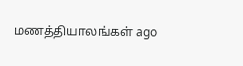மணத்தியாலங்கள் ago